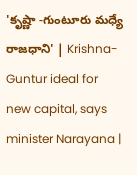'కృష్ణా -గుంటూరు మధ్యే రాజధాని' | Krishna-Guntur ideal for new capital, says minister Narayana |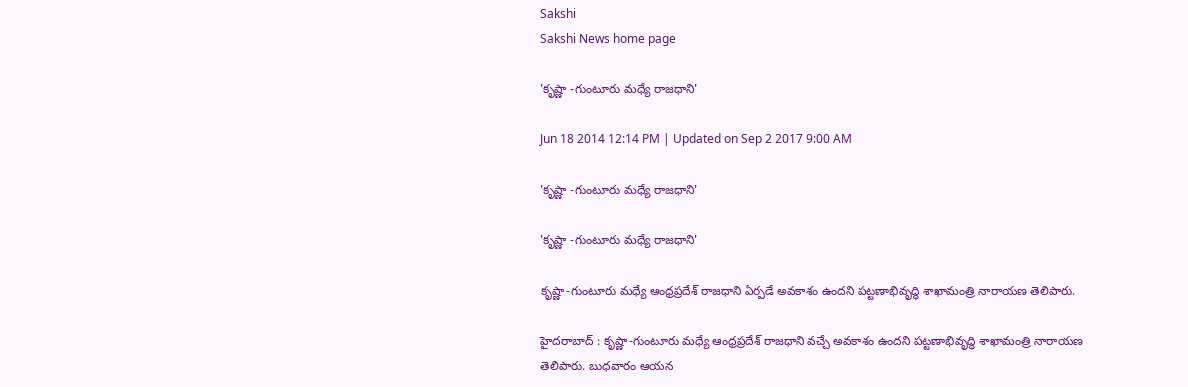Sakshi
Sakshi News home page

'కృష్ణా -గుంటూరు మధ్యే రాజధాని'

Jun 18 2014 12:14 PM | Updated on Sep 2 2017 9:00 AM

'కృష్ణా -గుంటూరు మధ్యే రాజధాని'

'కృష్ణా -గుంటూరు మధ్యే రాజధాని'

కృష్ణా-గుంటూరు మధ్యే ఆంధ్రప్రదేశ్ రాజధాని ఏర్పడే అవకాశం ఉందని పట్టణాభివృద్ధి శాఖామంత్రి నారాయణ తెలిపారు.

హైదరాబాద్ : కృష్ణా-గుంటూరు మధ్యే ఆంధ్రప్రదేశ్ రాజధాని వచ్చే అవకాశం ఉందని పట్టణాభివృద్ధి శాఖామంత్రి నారాయణ తెలిపారు. బుధవారం ఆయన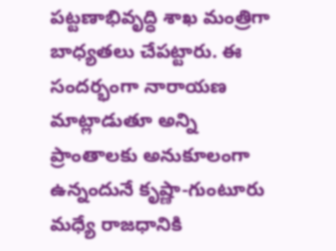పట్టణాభివృద్ధి శాఖ మంత్రిగా బాధ్యతలు చేపట్టారు. ఈ సందర్భంగా నారాయణ మాట్లాడుతూ అన్ని ప్రాంతాలకు అనుకూలంగా ఉన్నందునే కృష్ణా-గుంటూరు మధ్యే రాజధానికి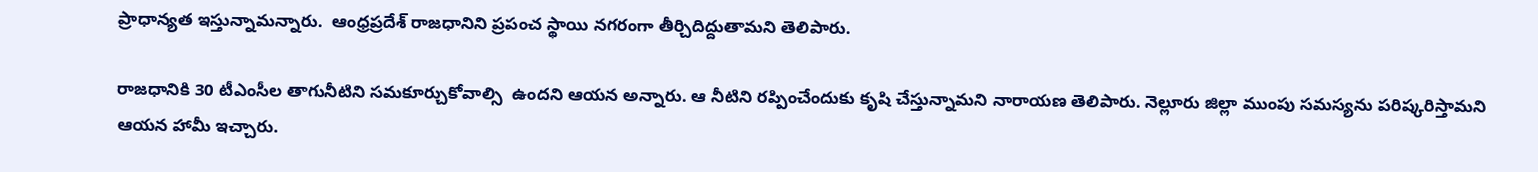ప్రాధాన్యత ఇస్తున్నామన్నారు.  ఆంధ్రప్రదేశ్ రాజధానిని ప్రపంచ స్థాయి నగరంగా తీర్చిదిద్దుతామని తెలిపారు.

రాజధానికి 30 టీఎంసీల తాగునీటిని సమకూర్చుకోవాల్సి  ఉందని ఆయన అన్నారు. ఆ నీటిని రప్పించేందుకు కృషి చేస్తున్నామని నారాయణ తెలిపారు. నెల్లూరు జిల్లా ముంపు సమస్యను పరిష్కరిస్తామని ఆయన హామీ ఇచ్చారు.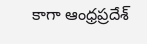కాగా ఆంధ్రప్రదేశ్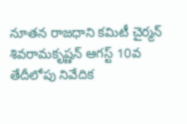నూతన రాజధాని కమిటీ చైర్మన్ శివరామకృష్ణన్ ఆగస్ట్ 10వ తేదీలోపు నివేదిక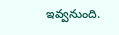ఇవ్వనుంది.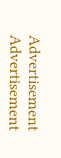Advertisement
Advertisement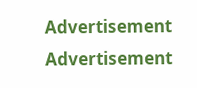Advertisement
Advertisement